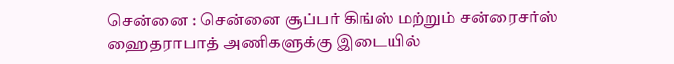சென்னை : சென்னை சூப்பர் கிங்ஸ் மற்றும் சன்ரைசர்ஸ் ஹைதராபாத் அணிகளுக்கு இடையில்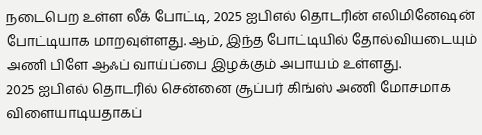நடைபெற உள்ள லீக் போட்டி, 2025 ஐபிஎல் தொடரின் எலிமினேஷன் போட்டியாக மாறவுள்ளது. ஆம், இந்த போட்டியில் தோல்வியடையும் அணி பிளே ஆஃப் வாய்ப்பை இழக்கும் அபாயம் உள்ளது.
2025 ஐபிஎல் தொடரில் சென்னை சூப்பர் கிங்ஸ் அணி மோசமாக விளையாடியதாகப்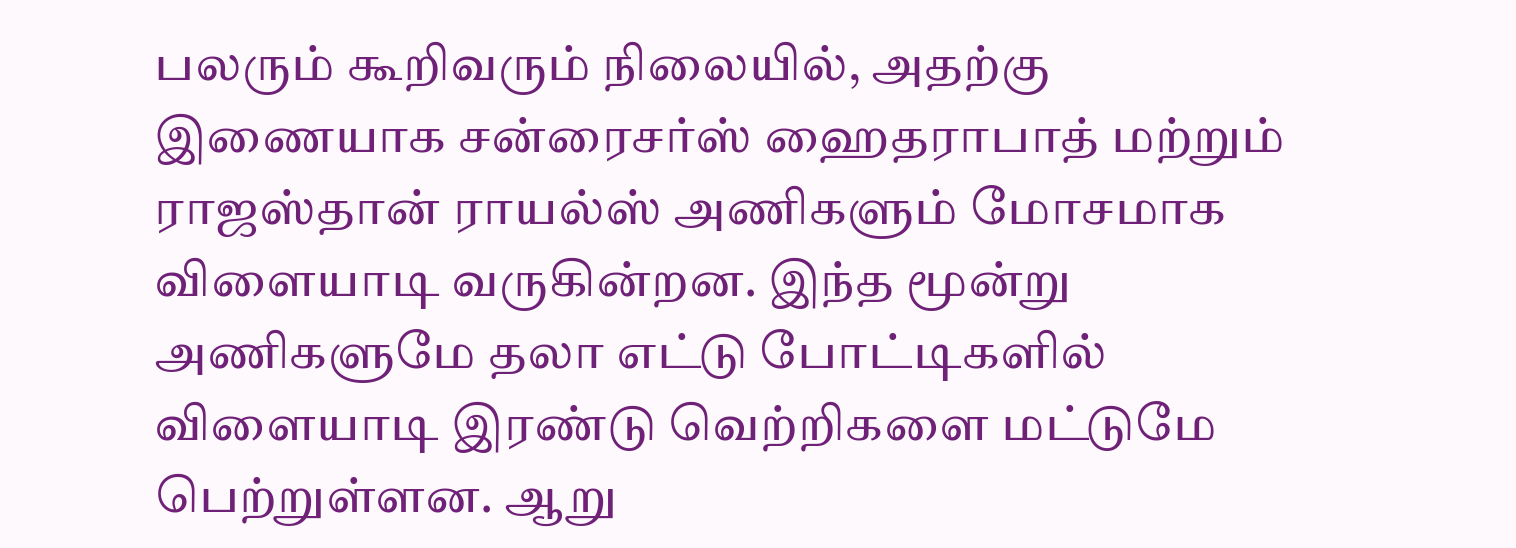பலரும் கூறிவரும் நிலையில், அதற்கு இணையாக சன்ரைசர்ஸ் ஹைதராபாத் மற்றும் ராஜஸ்தான் ராயல்ஸ் அணிகளும் மோசமாக விளையாடி வருகின்றன. இந்த மூன்று அணிகளுமே தலா எட்டு போட்டிகளில் விளையாடி இரண்டு வெற்றிகளை மட்டுமே பெற்றுள்ளன. ஆறு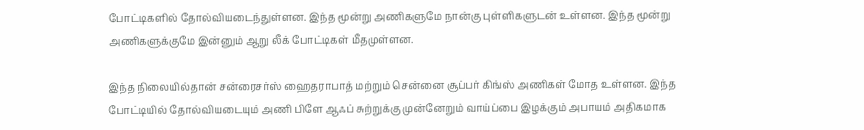போட்டிகளில் தோல்வியடைந்துள்ளன. இந்த மூன்று அணிகளுமே நான்கு புள்ளிகளுடன் உள்ளன. இந்த மூன்று அணிகளுக்குமே இன்னும் ஆறு லீக் போட்டிகள் மீதமுள்ளன.

இந்த நிலையில்தான் சன்ரைசர்ஸ் ஹைதராபாத் மற்றும் சென்னை சூப்பர் கிங்ஸ் அணிகள் மோத உள்ளன. இந்த போட்டியில் தோல்வியடையும் அணி பிளே ஆஃப் சுற்றுக்கு முன்னேறும் வாய்ப்பை இழக்கும் அபாயம் அதிகமாக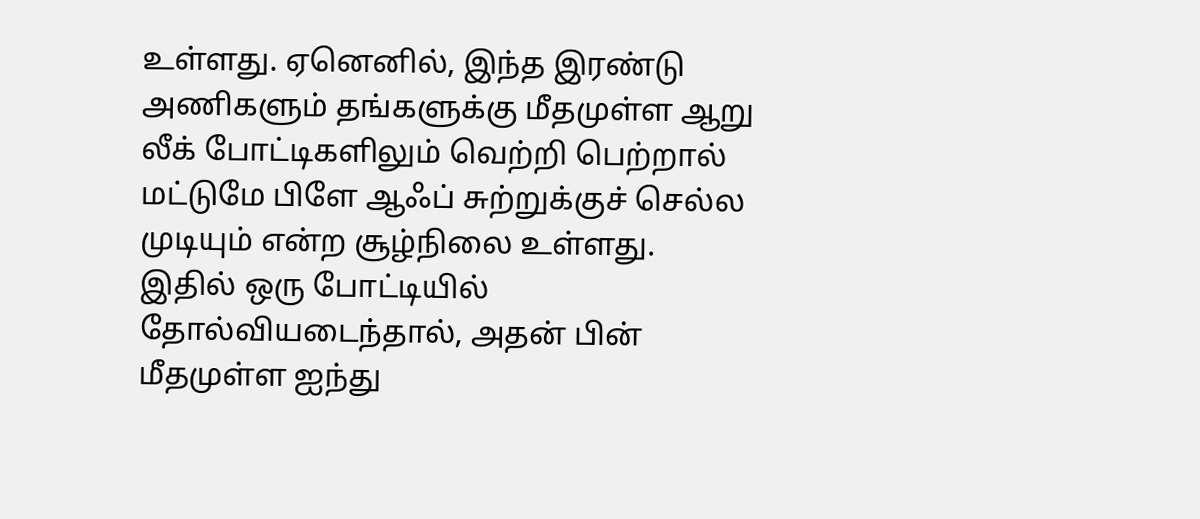உள்ளது. ஏனெனில், இந்த இரண்டு அணிகளும் தங்களுக்கு மீதமுள்ள ஆறு லீக் போட்டிகளிலும் வெற்றி பெற்றால் மட்டுமே பிளே ஆஃப் சுற்றுக்குச் செல்ல முடியும் என்ற சூழ்நிலை உள்ளது.
இதில் ஒரு போட்டியில் தோல்வியடைந்தால், அதன் பின் மீதமுள்ள ஐந்து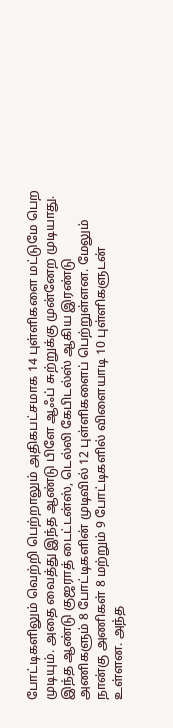போட்டிகளிலும் வெற்றி பெற்றாலும் அதிகபட்சமாக 14 புள்ளிகளை மட்டுமே பெற முடியும். அதை வைத்து இந்த ஆண்டு பிளே ஆஃப் சுற்றுக்கு முன்னேற முடியாது.
இந்த ஆண்டு குஜராத் டைட்டன்ஸ், டெல்லி கேபிடல்ஸ் ஆகிய இரண்டு அணிகளும் 8 போட்டிகளின் முடிவில் 12 புள்ளிகளைப் பெற்றுள்ளன. மேலும் நான்கு அணிகள் 8 மற்றும் 9 போட்டிகளில் விளையாடி 10 புள்ளிகளுடன் உள்ளன. அந்த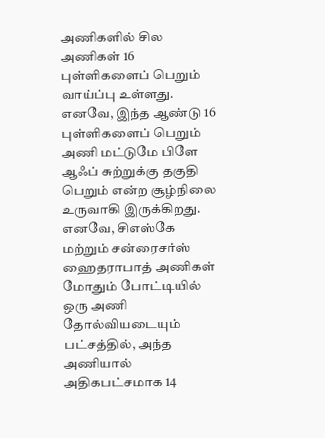அணிகளில் சில அணிகள் 16 புள்ளிகளைப் பெறும் வாய்ப்பு உள்ளது. எனவே, இந்த ஆண்டு 16 புள்ளிகளைப் பெறும் அணி மட்டுமே பிளே ஆஃப் சுற்றுக்கு தகுதி பெறும் என்ற சூழ்நிலை உருவாகி இருக்கிறது.
எனவே, சிஎஸ்கே மற்றும் சன்ரைசர்ஸ் ஹைதராபாத் அணிகள் மோதும் போட்டியில் ஒரு அணி தோல்வியடையும் பட்சத்தில், அந்த அணியால் அதிகபட்சமாக 14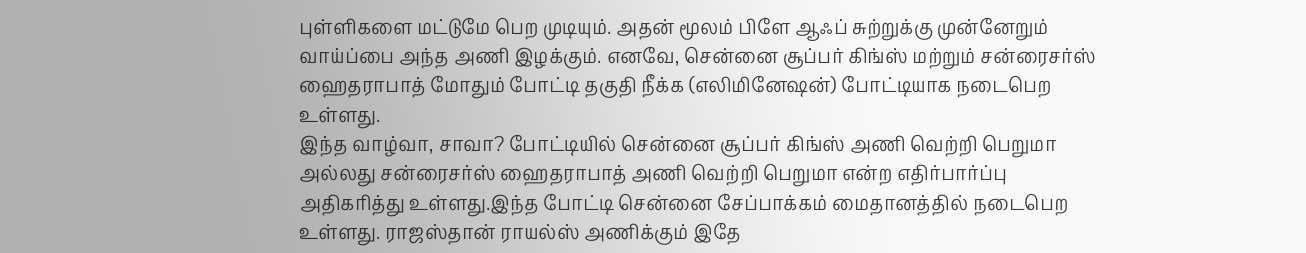புள்ளிகளை மட்டுமே பெற முடியும். அதன் மூலம் பிளே ஆஃப் சுற்றுக்கு முன்னேறும் வாய்ப்பை அந்த அணி இழக்கும். எனவே, சென்னை சூப்பர் கிங்ஸ் மற்றும் சன்ரைசர்ஸ் ஹைதராபாத் மோதும் போட்டி தகுதி நீக்க (எலிமினேஷன்) போட்டியாக நடைபெற உள்ளது.
இந்த வாழ்வா, சாவா? போட்டியில் சென்னை சூப்பர் கிங்ஸ் அணி வெற்றி பெறுமா அல்லது சன்ரைசர்ஸ் ஹைதராபாத் அணி வெற்றி பெறுமா என்ற எதிர்பார்ப்பு அதிகரித்து உள்ளது.இந்த போட்டி சென்னை சேப்பாக்கம் மைதானத்தில் நடைபெற உள்ளது. ராஜஸ்தான் ராயல்ஸ் அணிக்கும் இதே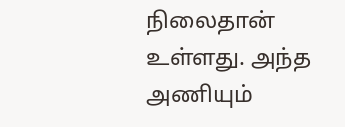நிலைதான் உள்ளது. அந்த அணியும்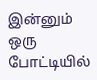இன்னும் ஒரு போட்டியில்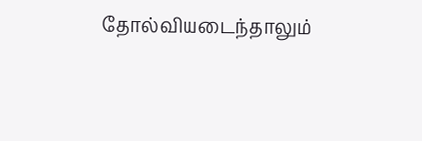தோல்வியடைந்தாலும்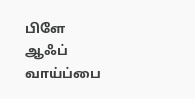பிளே ஆஃப் வாய்ப்பை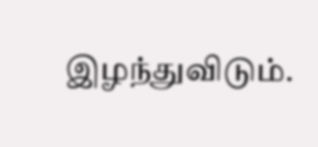இழந்துவிடும்.